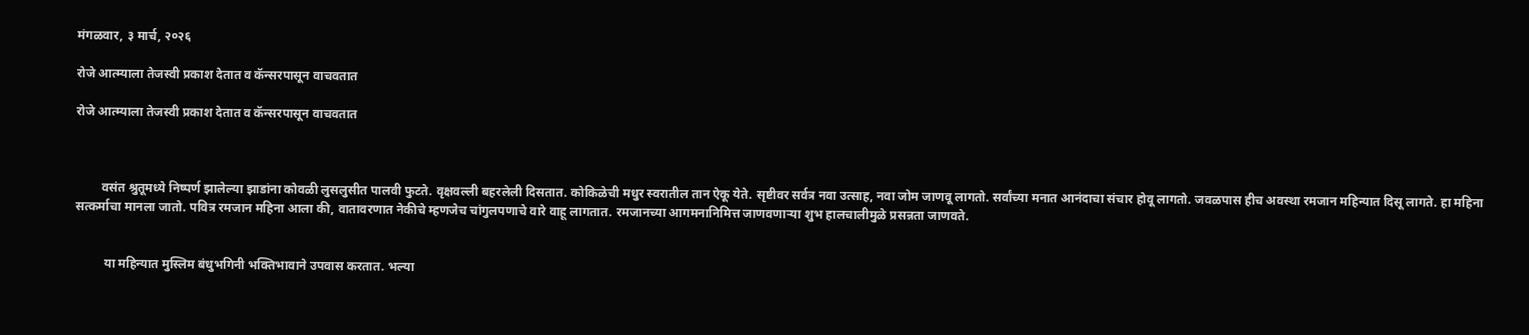मंगळवार, ३ मार्च, २०२६

रोजे आत्म्याला तेजस्वी प्रकाश देतात व कॅन्सरपासून वाचवतात

रोजे आत्म्याला तेजस्वी प्रकाश देतात व कॅन्सरपासून वाचवतात



        वसंत श्रुतूमध्ये निष्पर्ण झालेल्या झाडांना कोवळी लुसलुसीत पालवी फुटते. वृक्षवल्ली बहरलेली दिसतात. कोकिळेची मधुर स्वरातील तान ऐकू येते. सृष्टीवर सर्वत्र नवा उत्साह, नवा जोम जाणवू लागतो. सर्वांच्या मनात आनंदाचा संचार होवू लागतो. जवळपास हीच अवस्था रमजान महिन्यात दिसू लागते. हा महिना सत्कर्माचा मानला जातो. पवित्र रमजान महिना आला की, वातावरणात नेकीचे म्हणजेच चांगुलपणाचे वारे वाहू लागतात. रमजानच्या आगमनानिमित्त जाणवणाऱ्या शुभ हालचालीमुळे प्रसन्नता जाणवते.


         या महिन्यात मुस्लिम बंधुभगिनी भक्तिभावाने उपवास करतात. भल्या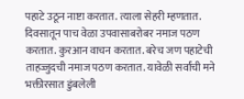पहाटे उठून नाष्टा करतात. त्याला सेहरी म्हणतात. दिवसातून पाच वेळा उपवासाबरोबर नमाज पठण करतात. कुरआन वाचन करतात. बरेच जण पहाटेची ताहज्जुदची नमाज पठण करतात. यावेळी सर्वांची मने भक्तीरसात डुंबलेली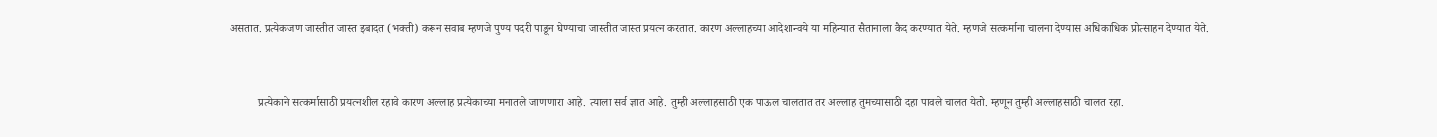असतात. प्रत्येकजण जास्तीत जास्त इबादत (भक्ती) करून सवाब म्हणजे पुण्य पदरी पाडून घेण्याचा जास्तीत जास्त प्रयत्न करतात. कारण अल्लाहच्या आदेशान्वये या महिन्यात सैतानाला कैद करण्यात येते. म्हणजे सत्कर्माना चालना देण्यास अधिकाधिक प्रोत्साहन देण्यात येते.


          प्रत्येकाने सत्कर्मासाठी प्रयत्नशील रहावे कारण अल्लाह प्रत्येकाच्या मनातले जाणणारा आहे. त्याला सर्व ज्ञात आहे. तुम्ही अल्लाहसाठी एक पाऊल चालतात तर अल्लाह तुमच्यासाठी दहा पावले चालत येतो. म्हणून तुम्ही अल्लाहसाठी चालत रहा.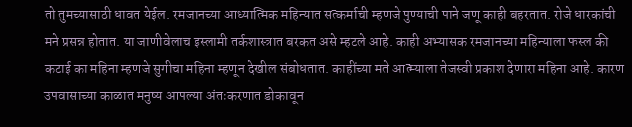तो तुमच्यासाठी धावत येईल. रमजानच्या आध्यात्मिक महिन्यात सत्कर्माची म्हणजे पुण्याची पाने जणू काही बहरतात. रोजे धारकांची मने प्रसन्न होतात. या जाणीवेलाच इस्लामी तर्कशास्त्रात बरकत असे म्हटले आहे. काही अभ्यासक रमजानच्या महिन्याला फस्ल की कटाई का महिना म्हणजे सुगीचा महिना म्हणून देखील संबोधतात. काहींच्या मते आत्म्याला तेजस्वी प्रकाश देणारा महिना आहे. कारण उपवासाच्या काळात मनुष्य आपल्या अंतःकरणात डोकावून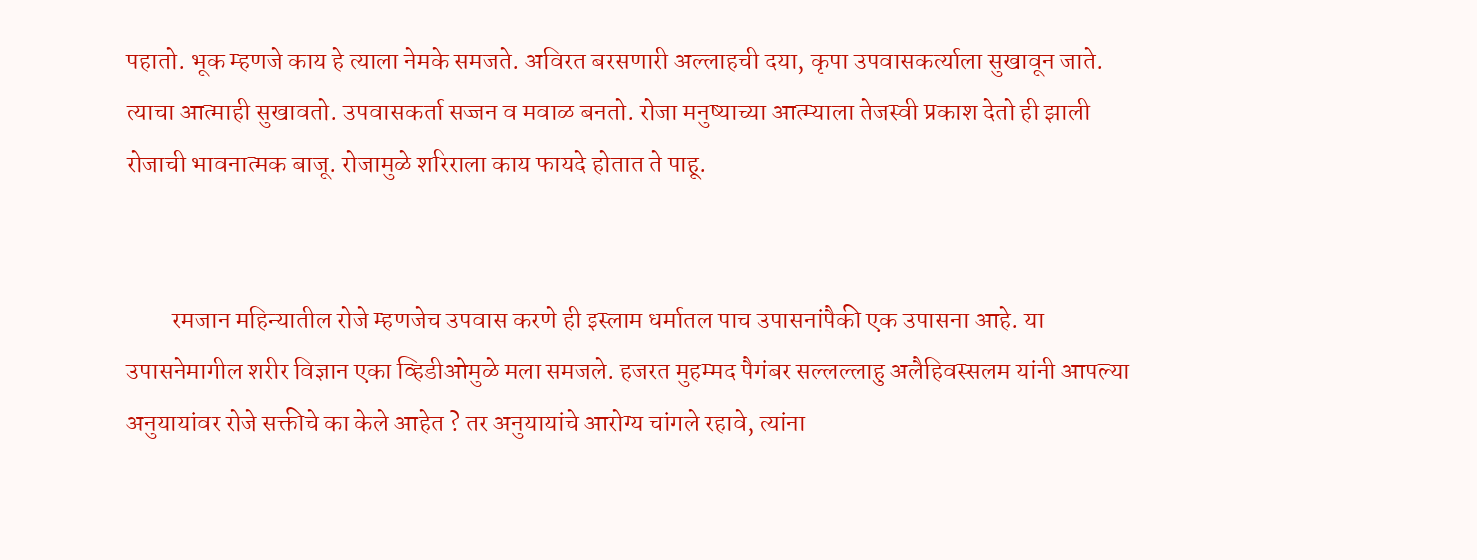पहातो. भूक म्हणजे काय हे त्याला नेमके समजते. अविरत बरसणारी अल्लाहची दया, कृपा उपवासकर्त्याला सुखावून जाते. त्याचा आत्माही सुखावतो. उपवासकर्ता सज्जन व मवाळ बनतो. रोजा मनुष्याच्या आत्म्याला तेजस्वी प्रकाश देतो ही झाली रोजाची भावनात्मक बाजू. रोजामुळे शरिराला काय फायदे होतात ते पाहू.


         रमजान महिन्यातील रोजे म्हणजेच उपवास करणे ही इस्लाम धर्मातल पाच उपासनांपैकी एक उपासना आहे. या उपासनेमागील शरीर विज्ञान एका व्हिडीओमुळे मला समजले. हजरत मुहम्मद पैगंबर सल्लल्लाहु अलैहिवस्सलम यांनी आपल्या अनुयायांवर रोजे सक्तीचे का केले आहेत ? तर अनुयायांचे आरोग्य चांगले रहावे, त्यांना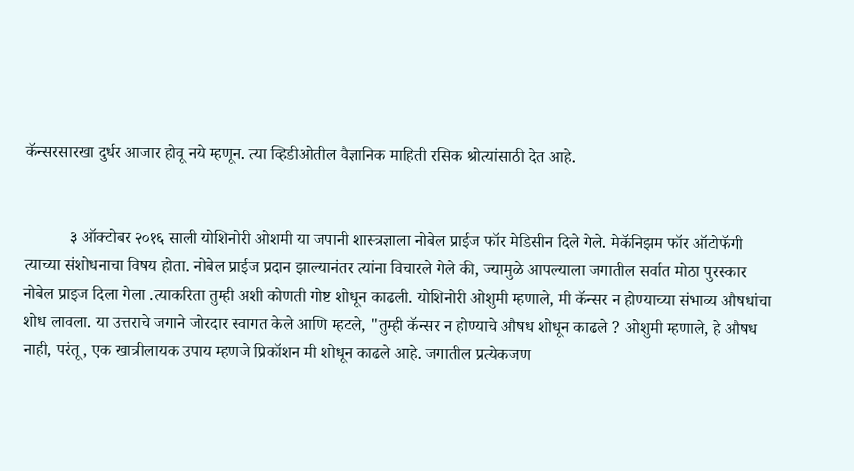कॅन्सरसारखा दुर्धर आजार होवू नये म्हणून. त्या व्हिडीओतील वैज्ञानिक माहिती रसिक श्रोत्यांसाठी देत आहे.


           ३ ऑक्टोबर २०१६ साली योशिनोरी ओशमी या जपानी शास्त्रज्ञाला नोबेल प्राईज फॉर मेडिसीन दिले गेले. मेकॅनिझम फॉर ऑटोफॅगी त्याच्या संशोधनाचा विषय होता. नोबेल प्राईज प्रदान झाल्यानंतर त्यांना विचारले गेले की, ज्यामुळे आपल्याला जगातील सर्वात मोठा पुरस्कार नोबेल प्राइज दिला गेला .त्याकरिता तुम्ही अशी कोणती गोष्ट शोधून काढली. योशिनोरी ओशुमी म्हणाले, मी कॅन्सर न होण्याच्या संभाव्य औषधांचा शोध लावला. या उत्तराचे जगाने जोरदार स्वागत केले आणि म्हटले, "तुम्ही कॅन्सर न होण्याचे औषध शोधून काढले ? ओशुमी म्हणाले, हे औषध नाही, परंतू, एक खात्रीलायक उपाय म्हणजे प्रिकॉशन मी शोधून काढले आहे. जगातील प्रत्येकजण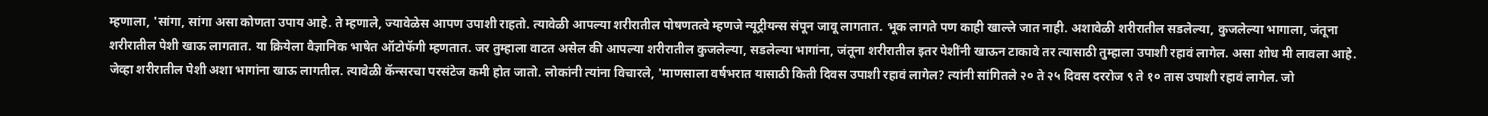म्हणाला, 'सांगा, सांगा असा कोणता उपाय आहे. ते म्हणाले, ज्यावेळेस आपण उपाशी राहतो. त्यावेळी आपल्या शरीरातील पोषणतत्वे म्हणजे न्यूट्रीयन्स संपून जावू लागतात. भूक लागते पण काही खाल्ले जात नाही. अशावेळी शरीरातील सडलेल्या, कुजलेल्या भागाला, जंतूना शरीरातील पेशी खाऊ लागतात. या क्रियेला वैज्ञानिक भाषेत ऑटोफॅगी म्हणतात. जर तुम्हाला वाटत असेल की आपल्या शरीरातील कुजलेल्या, सडलेल्या भागांना, जंतूना शरीरातील इतर पेशींनी खाऊन टाकावे तर त्यासाठी तुम्हाला उपाशी रहावं लागेल. असा शोध मी लावला आहे. जेव्हा शरीरातील पेशी अशा भागांना खाऊ लागतील. त्यावेळी कॅन्सरचा परसंटेज कमी होत जातो. लोकांनी त्यांना विचारले, 'माणसाला वर्षभरात यासाठी किती दिवस उपाशी रहावं लागेल? त्यांनी सांगितले २० ते २५ दिवस दररोज ९ ते १० तास उपाशी रहावं लागेल. जो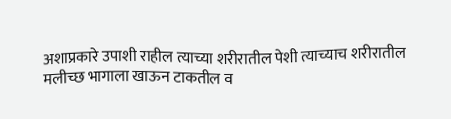अशाप्रकारे उपाशी राहील त्याच्या शरीरातील पेशी त्याच्याच शरीरातील मलीच्छ भागाला खाऊन टाकतील व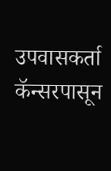उपवासकर्ता कॅन्सरपासून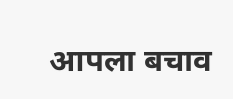आपला बचाव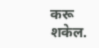करू शकेल.